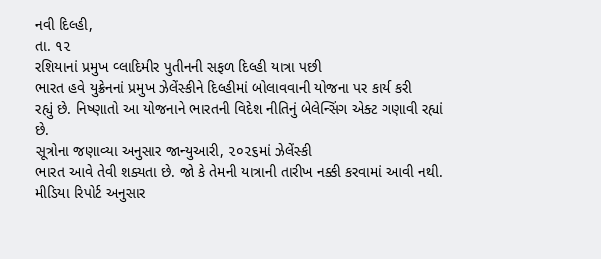નવી દિલ્હી,
તા. ૧૨
રશિયાનાં પ્રમુખ વ્લાદિમીર પુતીનની સફળ દિલ્હી યાત્રા પછી
ભારત હવે યુક્રેનનાં પ્રમુખ ઝેલેંસ્કીને દિલ્હીમાં બોલાવવાની યોજના પર કાર્ય કરી
રહ્યું છે. નિષ્ણાતો આ યોજનાને ભારતની વિદેશ નીતિનું બેલેન્સિંગ એક્ટ ગણાવી રહ્યાં
છે.
સૂત્રોના જણાવ્યા અનુસાર જાન્યુઆરી, ૨૦૨૬માં ઝેલેંસ્કી
ભારત આવે તેવી શક્યતા છે. જો કે તેમની યાત્રાની તારીખ નક્કી કરવામાં આવી નથી.
મીડિયા રિપોર્ટ અનુસાર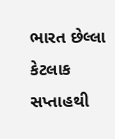ભારત છેલ્લા કેટલાક સપ્તાહથી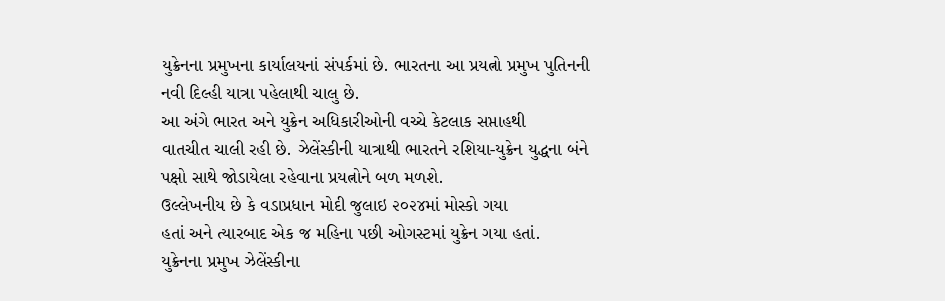યુક્રેનના પ્રમુખના કાર્યાલયનાં સંપર્કમાં છે. ભારતના આ પ્રયત્નો પ્રમુખ પુતિનની
નવી દિલ્હી યાત્રા પહેલાથી ચાલુ છે.
આ અંગે ભારત અને યુક્રેન અધિકારીઓની વચ્ચે કેટલાક સપ્તાહથી
વાતચીત ચાલી રહી છે. ઝેલેંસ્કીની યાત્રાથી ભારતને રશિયા-યુક્રેન યુદ્ધના બંને
પક્ષો સાથે જોડાયેલા રહેવાના પ્રયત્નોને બળ મળશે.
ઉલ્લેખનીય છે કે વડાપ્રધાન મોદી જુલાઇ ૨૦૨૪માં મોસ્કો ગયા
હતાં અને ત્યારબાદ એક જ મહિના પછી ઓગસ્ટમાં યુક્રેન ગયા હતાં.
યુક્રેનના પ્રમુખ ઝેલેંસ્કીના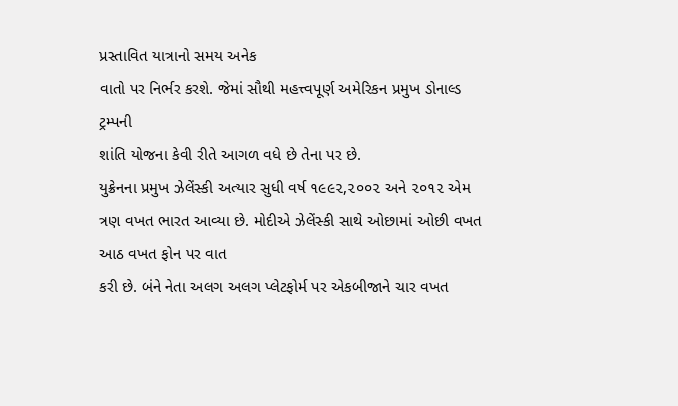પ્રસ્તાવિત યાત્રાનો સમય અનેક
વાતો પર નિર્ભર કરશે. જેમાં સૌથી મહત્ત્વપૂર્ણ અમેરિકન પ્રમુખ ડોનાલ્ડ ટ્રમ્પની
શાંતિ યોજના કેવી રીતે આગળ વધે છે તેના પર છે.
યુક્રેનના પ્રમુખ ઝેલેંસ્કી અત્યાર સુધી વર્ષ ૧૯૯૨,૨૦૦૨ અને ૨૦૧૨ એમ
ત્રણ વખત ભારત આવ્યા છે. મોદીએ ઝેલેંસ્કી સાથે ઓછામાં ઓછી વખત આઠ વખત ફોન પર વાત
કરી છે. બંને નેતા અલગ અલગ પ્લેટફોર્મ પર એકબીજાને ચાર વખત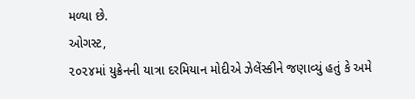મળ્યા છે.
ઓગસ્ટ,
૨૦૨૪માં યુક્રેનની યાત્રા દરમિયાન મોદીએ ઝેલેંસ્કીને જણાવ્યું હતું કે અમે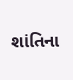શાંતિના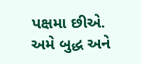પક્ષમા છીએ. અમે બુદ્ધ અને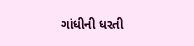ગાંધીની ધરતી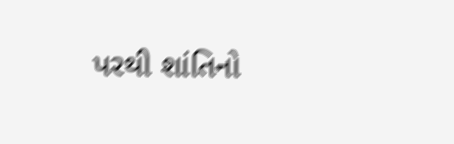પરથી શાંતિનો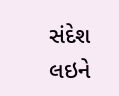સંદેશ લઇને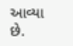આવ્યા
છે.